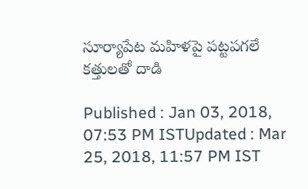సూర్యాపేట మహిళపై పట్టపగలే కత్తులతో దాడి

Published : Jan 03, 2018, 07:53 PM ISTUpdated : Mar 25, 2018, 11:57 PM IST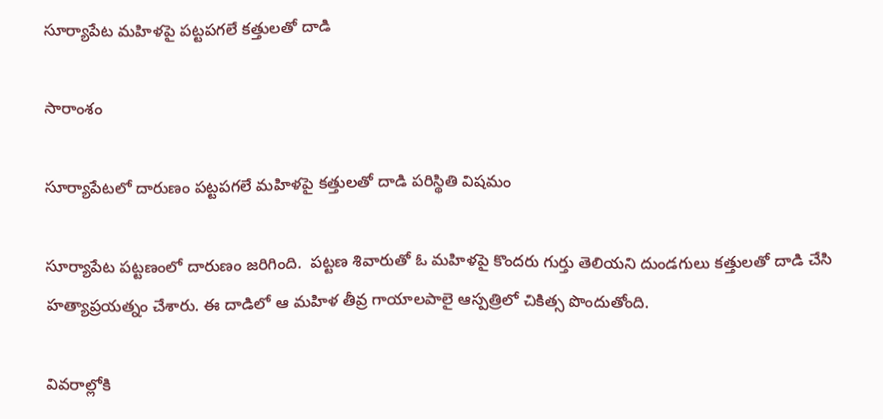సూర్యాపేట మహిళపై పట్టపగలే కత్తులతో దాడి

సారాంశం

సూర్యాపేటలో దారుణం పట్టపగలే మహిళపై కత్తులతో దాడి పరిస్థితి విషమం

సూర్యాపేట పట్టణంలో దారుణం జరిగింది.  పట్టణ శివారుతో ఓ మహిళపై కొందరు గుర్తు తెలియని దుండగులు కత్తులతో దాడి చేసి హత్యాప్రయత్నం చేశారు. ఈ దాడిలో ఆ మహిళ తీవ్ర గాయాలపాలై ఆస్పత్రిలో చికిత్స పొందుతోంది.

వివరాల్లోకి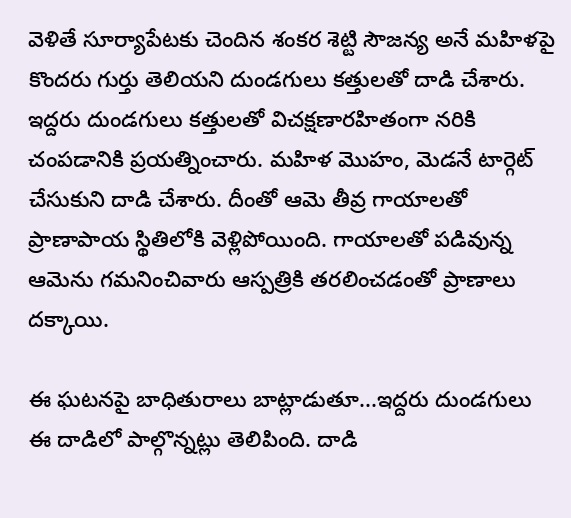వెళితే సూర్యాపేటకు చెందిన శంకర శెట్టి సౌజన్య అనే మహిళపై కొందరు గుర్తు తెలియని దుండగులు కత్తులతో దాడి చేశారు. ఇద్దరు దుండగులు కత్తులతో విచక్షణారహితంగా నరికి చంపడానికి ప్రయత్నించారు. మహిళ మొహం, మెడనే టార్గెట్ చేసుకుని దాడి చేశారు. దీంతో ఆమె తీవ్ర గాయాలతో ప్రాణాపాయ స్థితిలోకి వెళ్లిపోయింది. గాయాలతో పడివున్న ఆమెను గమనించివారు ఆస్పత్రికి తరలించడంతో ప్రాణాలు దక్కాయి.

ఈ ఘటనపై బాధితురాలు బాట్లాడుతూ...ఇద్దరు దుండగులు ఈ దాడిలో పాల్గొన్నట్లు తెలిపింది. దాడి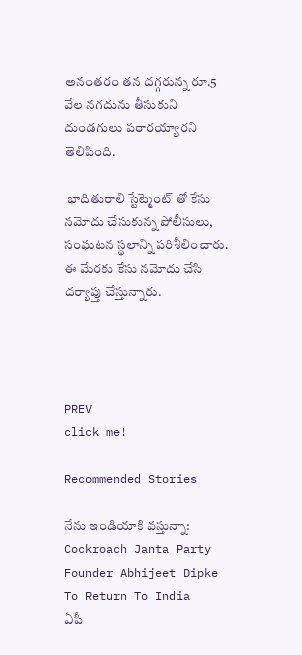అనంతరం తన దగ్గరున్న రూ.5 వేల నగదును తీసుకుని దుండగులు పరారయ్యారని తెలిపింది.

 భాదితురాలి స్టేట్మెంట్ తో కేసు నమోదు చేసుకున్న పోలీసులు,  సంఘటన స్థలాన్ని పరిశీలించారు. ఈ మేరకు కేసు నమోదు చేసి దర్యాప్తు చేస్తున్నారు.




PREV
click me!

Recommended Stories

నేను ఇండియాకి వస్తున్నా: Cockroach Janta Party Founder Abhijeet Dipke To Return To India
ఏపీ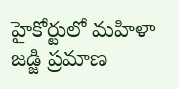హైకోర్టులో మహిళా జడ్జి ప్రమాణ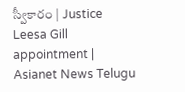స్వీకారం | Justice Leesa Gill appointment | Asianet News Telugu